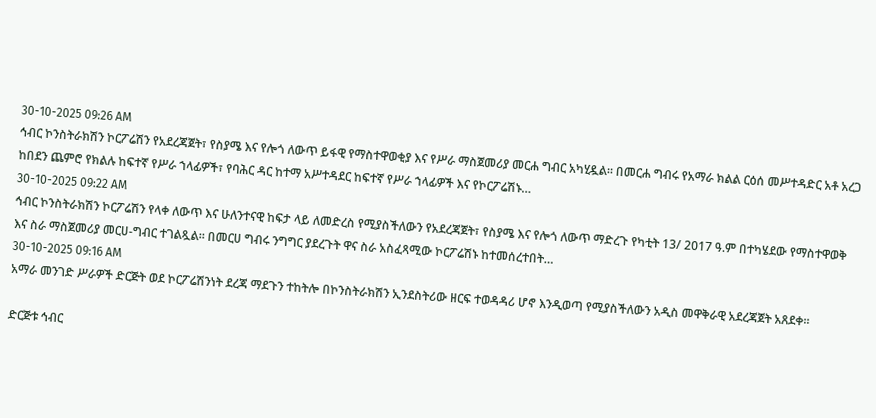30-10-2025 09:26 AM
ኅብር ኮንስትራክሽን ኮርፖሬሽን የአደረጃጀት፣ የስያሜ እና የሎጎ ለውጥ ይፋዊ የማስተዋወቂያ እና የሥራ ማስጀመሪያ መርሐ ግብር አካሂዷል። በመርሐ ግብሩ የአማራ ክልል ርዕሰ መሥተዳድር አቶ አረጋ ከበደን ጨምሮ የክልሉ ከፍተኛ የሥራ ኀላፊዎች፣ የባሕር ዳር ከተማ አሥተዳደር ከፍተኛ የሥራ ኀላፊዎች እና የኮርፖሬሽኑ…
30-10-2025 09:22 AM
ኅብር ኮንስትራክሽን ኮርፖሬሽን የላቀ ለውጥ እና ሁለንተናዊ ከፍታ ላይ ለመድረስ የሚያስችለውን የአደረጃጀት፣ የስያሜ እና የሎጎ ለውጥ ማድረጉ የካቲት 13/ 2017 ዓ.ም በተካሄደው የማስተዋወቅ እና ስራ ማስጀመሪያ መርሀ-ግብር ተገልጿል። በመርሀ ግብሩ ንግግር ያደረጉት ዋና ስራ አስፈጻሚው ኮርፖሬሽኑ ከተመሰረተበት…
30-10-2025 09:16 AM
አማራ መንገድ ሥራዎች ድርጅት ወደ ኮርፖሬሽንነት ደረጃ ማደጉን ተከትሎ በኮንስትራክሽን ኢንደስትሪው ዘርፍ ተወዳዳሪ ሆኖ እንዲወጣ የሚያስችለውን አዲስ መዋቅራዊ አደረጃጀት አጸደቀ።

ድርጅቱ ኅብር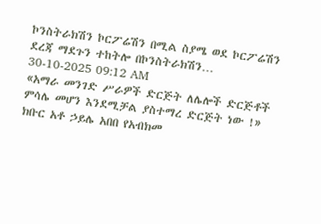ኮንስትራክሽን ኮርፖሬሽን በሚል ስያሜ ወደ ኮርፖሬሽን ደረጃ ማደጉን ተከትሎ በኮንስትራክሽን…
30-10-2025 09:12 AM
«አማራ መንገድ ሥራዎች ድርጅት ለሌሎች ድርጅቶች ምሳሌ መሆን እንደሚቻል ያስተማረ ድርጅት ነው !» ክቡር አቶ ኃይሌ አበበ የአብክመ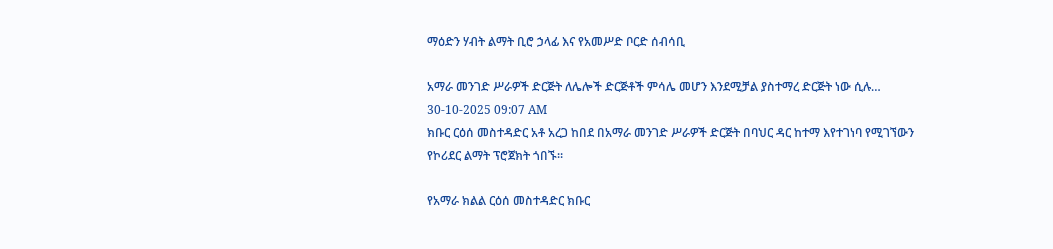ማዕድን ሃብት ልማት ቢሮ ኃላፊ እና የአመሥድ ቦርድ ሰብሳቢ

አማራ መንገድ ሥራዎች ድርጅት ለሌሎች ድርጅቶች ምሳሌ መሆን እንደሚቻል ያስተማረ ድርጅት ነው ሲሉ…
30-10-2025 09:07 AM
ክቡር ርዕሰ መስተዳድር አቶ አረጋ ከበደ በአማራ መንገድ ሥራዎች ድርጅት በባህር ዳር ከተማ እየተገነባ የሚገኘውን የኮሪደር ልማት ፕሮጀክት ጎበኙ።

የአማራ ክልል ርዕሰ መስተዳድር ክቡር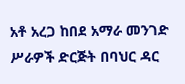አቶ አረጋ ከበደ አማራ መንገድ ሥራዎች ድርጅት በባህር ዳር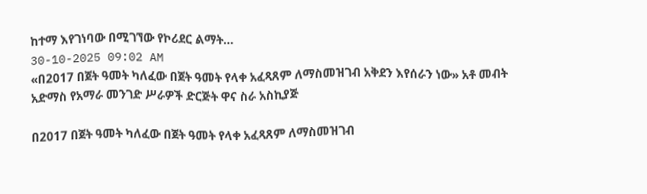ከተማ እየገነባው በሚገኘው የኮሪደር ልማት…
30-10-2025 09:02 AM
«በ2017 በጀት ዓመት ካለፈው በጀት ዓመት የላቀ አፈጻጸም ለማስመዝገብ አቅደን እየሰራን ነው» አቶ መብት አድማስ የአማራ መንገድ ሥራዎች ድርጅት ዋና ስራ አስኪያጅ

በ2017 በጀት ዓመት ካለፈው በጀት ዓመት የላቀ አፈጻጸም ለማስመዝገብ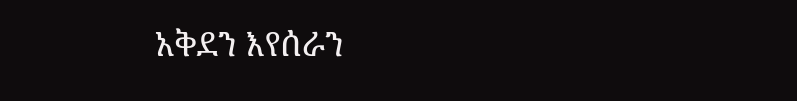አቅደን እየሰራን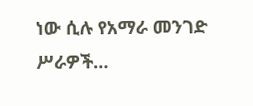ነው ሲሉ የአማራ መንገድ ሥራዎች…